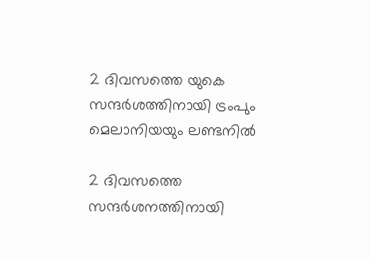2 ദിവസത്തെ യുകെ സന്ദര്‍ശത്തിനായി ട്രംപും മെലാനിയയും ലണ്ടനില്‍

2 ദിവസത്തെ സന്ദര്‍ശനത്തിനായി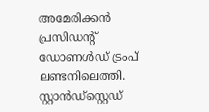അമേരിക്കന്‍ പ്രസിഡന്റ് ഡോണള്‍ഡ് ട്രംപ് ലണ്ടനിലെത്തി. സ്റ്റാന്‍ഡ്സ്റ്റെഡ്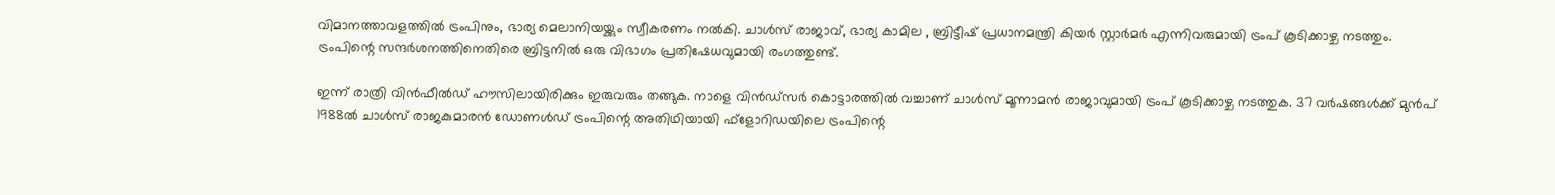വിമാനത്താവളത്തില്‍ ട്രംപിനും, ഭാര്യ മെലാനിയയ്ക്കും സ്വീകരണം നല്‍കി. ചാള്‍സ് രാജാവ്, ഭാര്യ കാമില , ബ്രിട്ടീഷ് പ്രധാനമന്ത്രി കിയര്‍ സ്റ്റാര്‍മര്‍ എന്നിവരുമായി ട്രംപ് കൂടിക്കാഴ്ച നടത്തും. ട്രംപിന്റെ സന്ദര്‍ശനത്തിനെതിരെ ബ്രിട്ടനില്‍ ഒരു വിഭാഗം പ്രതിഷേധവുമായി രംഗത്തുണ്ട്.

ഇന്ന് രാത്രി വിന്‍ഫീല്‍ഡ് ഹൗസിലായിരിക്കും ഇരുവരും തങ്ങുക. നാളെ വിന്‍ഡ്‌സര്‍ കൊട്ടാരത്തില്‍ വച്ചാണ് ചാള്‍സ് മൂന്നാമന്‍ രാജാവുമായി ട്രംപ് കൂടിക്കാഴ്ച നടത്തുക. 37 വര്‍ഷങ്ങള്‍ക്ക് മുന്‍പ് 1988ല്‍ ചാള്‍സ് രാജകുമാരന്‍ ഡോണള്‍ഡ് ട്രംപിന്റെ അതിഥിയായി ഫ്ളോറിഡയിലെ ട്രംപിന്റെ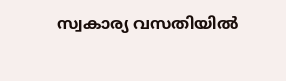സ്വകാര്യ വസതിയില്‍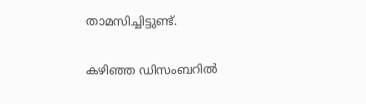താമസിച്ചിട്ടുണ്ട്.

കഴിഞ്ഞ ഡിസംബറില്‍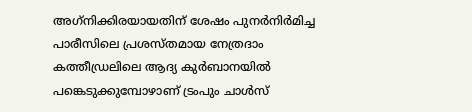അഗ്‌നിക്കിരയായതിന് ശേഷം പുനര്‍നിര്‍മിച്ച പാരീസിലെ പ്രശസ്തമായ നേത്രദാം കത്തീഡ്രലിലെ ആദ്യ കുര്‍ബാനയില്‍ പങ്കെടുക്കുമ്പോഴാണ് ട്രംപും ചാള്‍സ്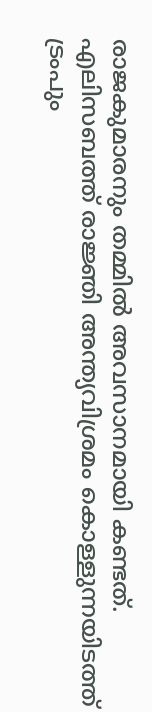രാജകുമാരനും തമ്മില്‍ അവസാനമായി കണ്ടത്. എലിസബത്ത് രാജ്ഞി അന്ത്യവിശ്രമം കൊള്ളുന്നയിടത്ത് ട്രംപും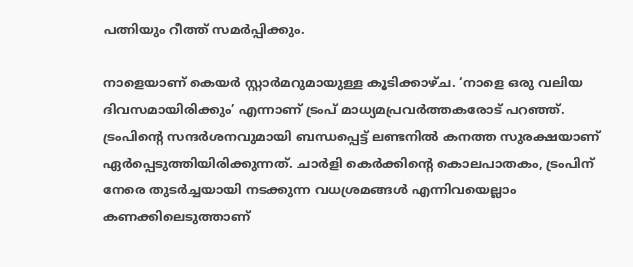പത്നിയും റീത്ത് സമര്‍പ്പിക്കും.

നാളെയാണ് കെയര്‍ സ്റ്റാര്‍മറുമായുള്ള കൂടിക്കാഴ്ച. ‘നാളെ ഒരു വലിയ ദിവസമായിരിക്കും’ എന്നാണ് ട്രംപ് മാധ്യമപ്രവര്‍ത്തകരോട് പറഞ്ഞ്. ട്രംപിന്റെ സന്ദര്‍ശനവുമായി ബന്ധപ്പെട്ട് ലണ്ടനില്‍ കനത്ത സുരക്ഷയാണ് ഏര്‍പ്പെടുത്തിയിരിക്കുന്നത്. ചാര്‍ളി കെര്‍ക്കിന്റെ കൊലപാതകം, ട്രംപിന് നേരെ തുടര്‍ച്ചയായി നടക്കുന്ന വധശ്രമങ്ങള്‍ എന്നിവയെല്ലാം കണക്കിലെടുത്താണ്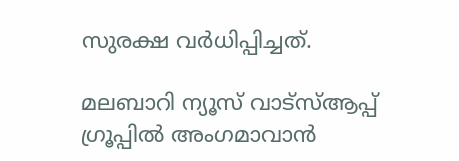സുരക്ഷ വര്‍ധിപ്പിച്ചത്.

മലബാറി ന്യൂസ് വാട്‌സ്ആപ്പ് ഗ്രൂപ്പില്‍ അംഗമാവാന്‍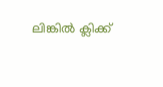ലിങ്കില്‍ ക്ലിക്ക്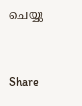ചെയ്യു


Share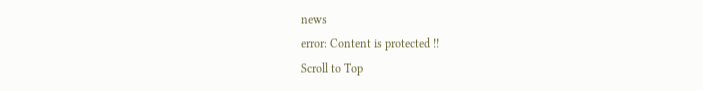news
error: Content is protected !!
Scroll to Top